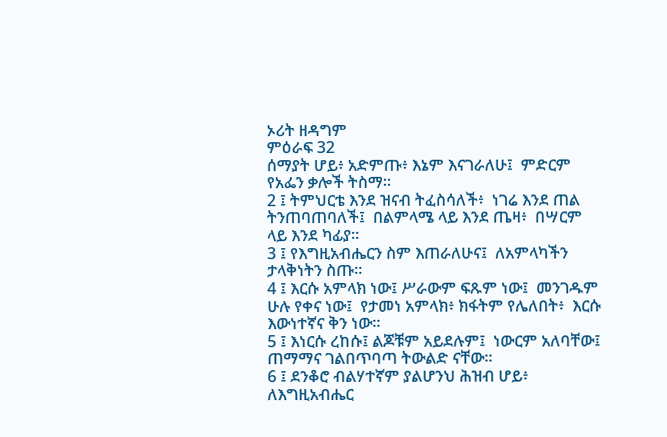ኦሪት ዘዳግም
ምዕራፍ 32
ሰማያት ሆይ፥ አድምጡ፥ እኔም እናገራለሁ፤  ምድርም የአፌን ቃሎች ትስማ።
2 ፤ ትምህርቴ እንደ ዝናብ ትፈስሳለች፥  ነገሬ እንደ ጠል ትንጠባጠባለች፤  በልምላሜ ላይ እንደ ጤዛ፥  በሣርም ላይ እንደ ካፊያ።
3 ፤ የእግዚአብሔርን ስም እጠራለሁና፤  ለአምላካችን ታላቅነትን ስጡ።
4 ፤ እርሱ አምላክ ነው፤ ሥራውም ፍጹም ነው፤  መንገዱም ሁሉ የቀና ነው፤  የታመነ አምላክ፥ ክፋትም የሌለበት፥  እርሱ እውነተኛና ቅን ነው።
5 ፤ እነርሱ ረከሱ፤ ልጆቹም አይደሉም፤  ነውርም አለባቸው፤ ጠማማና ገልበጥባጣ ትውልድ ናቸው።
6 ፤ ደንቆሮ ብልሃተኛም ያልሆንህ ሕዝብ ሆይ፥  ለእግዚአብሔር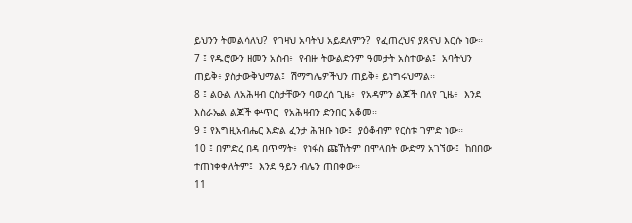ይህንን ትመልሳለህ?  የገዛህ አባትህ አይደለምን?  የፈጠረህና ያጸናህ እርሱ ነው።
7 ፤ የዱሮውን ዘመን አስብ፥  የብዙ ትውልድንም ዓመታት አስተውል፤  አባትህን ጠይቅ፥ ያስታውቅህማል፤  ሽማግሌዎችህን ጠይቅ፥ ይነግሩህማል።
8 ፤ ልዑል ለአሕዛብ ርስታቸውን ባወረሰ ጊዜ፥  የአዳምን ልጆች በለየ ጊዜ፥  እንደ እስራኤል ልጆች ቍጥር  የአሕዛብን ድንበር አቆመ።
9 ፤ የእግዚአብሔር እድል ፈንታ ሕዝቡ ነው፤  ያዕቆብም የርስቱ ገምድ ነው።
10 ፤ በምድረ በዳ በጥማት፥  የነፋስ ጩኸትም በሞላበት ውድማ አገኘው፤  ከበበው ተጠነቀቀለትም፤  እንደ ዓይን ብሌን ጠበቀው።
11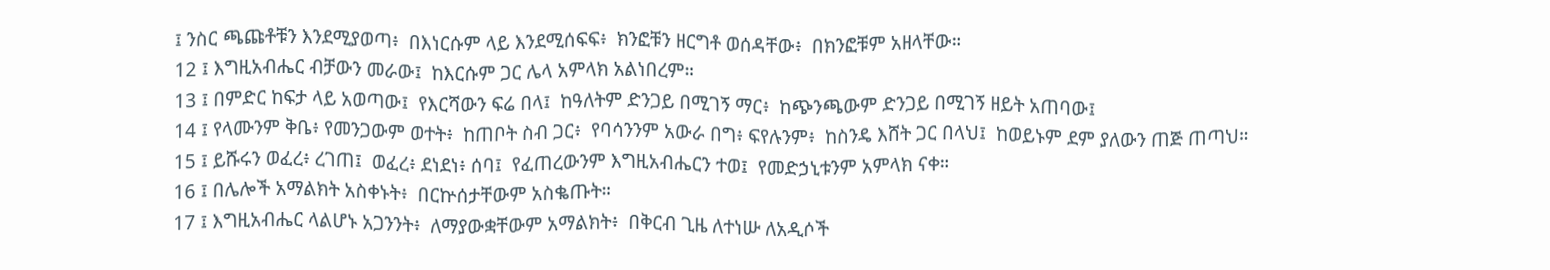፤ ንስር ጫጩቶቹን እንደሚያወጣ፥  በእነርሱም ላይ እንደሚሰፍፍ፥  ክንፎቹን ዘርግቶ ወሰዳቸው፥  በክንፎቹም አዘላቸው።
12 ፤ እግዚአብሔር ብቻውን መራው፤  ከእርሱም ጋር ሌላ አምላክ አልነበረም።
13 ፤ በምድር ከፍታ ላይ አወጣው፤  የእርሻውን ፍሬ በላ፤  ከዓለትም ድንጋይ በሚገኝ ማር፥  ከጭንጫውም ድንጋይ በሚገኝ ዘይት አጠባው፤
14 ፤ የላሙንም ቅቤ፥ የመንጋውም ወተት፥  ከጠቦት ስብ ጋር፥  የባሳንንም አውራ በግ፥ ፍየሉንም፥  ከስንዴ እሸት ጋር በላህ፤  ከወይኑም ደም ያለውን ጠጅ ጠጣህ።
15 ፤ ይሹሩን ወፈረ፥ ረገጠ፤  ወፈረ፥ ደነደነ፥ ሰባ፤  የፈጠረውንም እግዚአብሔርን ተወ፤  የመድኃኒቱንም አምላክ ናቀ።
16 ፤ በሌሎች አማልክት አስቀኑት፥  በርኵሰታቸውም አስቈጡት።
17 ፤ እግዚአብሔር ላልሆኑ አጋንንት፥  ለማያውቋቸውም አማልክት፥  በቅርብ ጊዜ ለተነሡ ለአዲሶች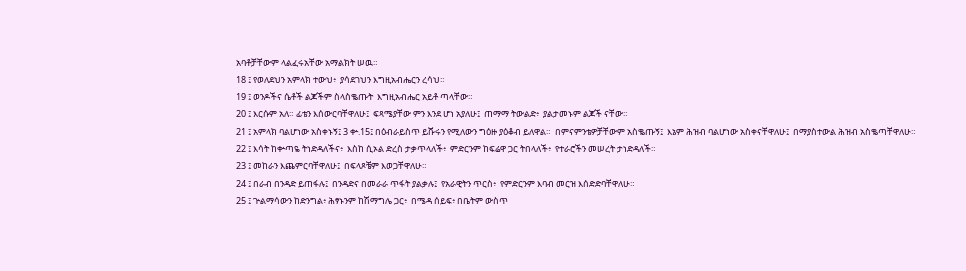አባቶቻቸውም ላልፈሩአቸው አማልክት ሠዉ።
18 ፤ የወለደህን አምላክ ተውህ፥  ያሳደገህን እግዚአብሔርን ረሳህ።
19 ፤ ወንዶችና ሴቶች ልጆችም ስላስቈጡት  እግዚአብሔር አይቶ ጣላቸው።
20 ፤ እርሱም አለ። ፊቴን እሰውርባቸዋለሁ፤  ፍጻሜያቸው ምን እንደ ሆነ አያለሁ፤  ጠማማ ትውልድ፥  ያልታመኑም ልጆች ናቸው።
21 ፤ አምላክ ባልሆነው አስቀኑኝ፤ 3 ቍ.15፤ በዕብራይስጥ ይሹሩን የሚለውን ግዕዙ ያዕቆብ ይለዋል።  በምናምንቴዎቻቸውም አስቈጡኝ፤  እኔም ሕዝብ ባልሆነው አስቀናቸዋለሁ፤  በማያስተውል ሕዝብ አስቈጣቸዋለሁ።
22 ፤ እሳት ከቍጣዬ ትነድዳለችና፥  እስከ ሲኦል ድረስ ታቃጥላለች፥  ምድርንም ከፍሬዋ ጋር ትበላለች፥  የተራሮችን መሠረት ታነድዳለች።
23 ፤ መከራን እጨምርባቸዋለሁ፤  በፍላጾቼም እወጋቸዋለሁ።
24 ፤ በራብ በንዳድ ይጠፋሉ፤  በንዳድና በመራራ ጥፋት ያልቃሉ፤  የአራዊትን ጥርስ፥  የምድርንም እባብ መርዝ እሰድድባቸዋለሁ።
25 ፤ ጕልማሳውን ከድንግል፥ ሕፃኑንም ከሽማግሌ ጋር፥  በሜዳ ሰይፍ፥ በቤትም ውስጥ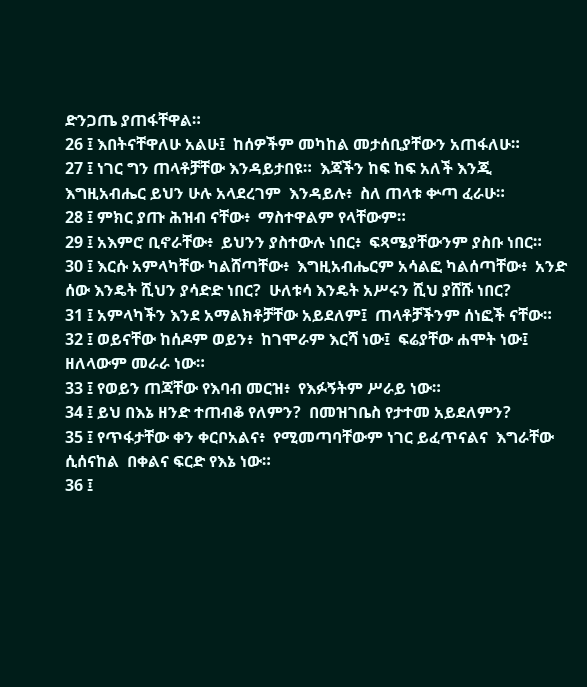ድንጋጤ ያጠፋቸዋል።
26 ፤ እበትናቸዋለሁ አልሁ፤  ከሰዎችም መካከል መታሰቢያቸውን አጠፋለሁ።
27 ፤ ነገር ግን ጠላቶቻቸው እንዳይታበዩ።  እጃችን ከፍ ከፍ አለች እንጂ  እግዚአብሔር ይህን ሁሉ አላደረገም  እንዳይሉ፥  ስለ ጠላቱ ቍጣ ፈራሁ።
28 ፤ ምክር ያጡ ሕዝብ ናቸው፥  ማስተዋልም የላቸውም።
29 ፤ አእምሮ ቢኖራቸው፥  ይህንን ያስተውሉ ነበር፥  ፍጻሜያቸውንም ያስቡ ነበር።
30 ፤ እርሱ አምላካቸው ካልሸጣቸው፥  እግዚአብሔርም አሳልፎ ካልሰጣቸው፥  አንድ ሰው እንዴት ሺህን ያሳድድ ነበር?  ሁለቱሳ እንዴት አሥሩን ሺህ ያሸሹ ነበር?
31 ፤ አምላካችን እንደ አማልክቶቻቸው አይደለም፤  ጠላቶቻችንም ሰነፎች ናቸው።
32 ፤ ወይናቸው ከሰዶም ወይን፥  ከገሞራም እርሻ ነው፤  ፍሬያቸው ሐሞት ነው፤  ዘለላውም መራራ ነው።
33 ፤ የወይን ጠጃቸው የእባብ መርዝ፥  የእፉኝትም ሥራይ ነው።
34 ፤ ይህ በእኔ ዘንድ ተጠብቆ የለምን?  በመዝገቤስ የታተመ አይደለምን?
35 ፤ የጥፋታቸው ቀን ቀርቦአልና፥  የሚመጣባቸውም ነገር ይፈጥናልና  እግራቸው ሲሰናከል  በቀልና ፍርድ የእኔ ነው።
36 ፤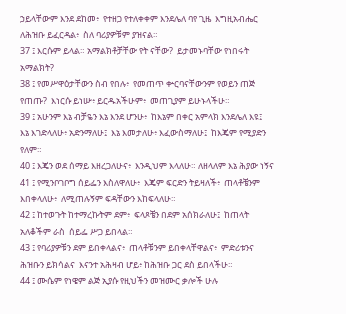ኃይላቸውም እንደ ደከመ፥  የተዘጋ የተለቀቀም እንደሌለ ባየ ጊዜ  እግዚአብሔር ለሕዝቡ ይፈርዳል፥  ስለ ባሪያዎቹም ያዝናል።
37 ፤ እርሱም ይላል። አማልክቶቻቸው የት ናቸው?  ይታመኑባቸው የነበሩት አማልክት?
38 ፤ የመሥዋዕታቸውን ስብ የበሉ፥  የመጠጥ ቍርባናቸውንም የወይን ጠጅ የጠጡ?  እነርሱ ይነሡ፥ ይርዱአችሁም፥  መጠጊያም ይሁኑላችሁ።
39 ፤ አሁንም እኔ ብቻዬን እኔ እንደ ሆንሁ፥  ከእኔም በቀር አምላክ እንደሌለ እዩ፤  እኔ እገድላለሁ፥ አድንማለሁ፤  እኔ እመታለሁ፥ እፈውስማለሁ፤  ከእጄም የሚያድን የለም።
40 ፤ እጄን ወደ ሰማይ እዘረጋለሁና፥  እንዲህም እላለሁ። ለዘላለም እኔ ሕያው ነኝና
41 ፤ የሚንቦገቦግ ሰይፌን እስለዋለሁ፥  እጄም ፍርድን ትይዛለች፥  ጠላቶቼንም እበቀላለሁ፥  ለሚጠሉኝም ፍዳቸውን እከፍላለሁ።
42 ፤ ከተወጉት ከተማረኩትም ደም፥  ፍላጾቼን በደም አሰክራለሁ፤  ከጠላት አለቆችም ራስ  ሰይፌ ሥጋ ይበላል።
43 ፤ የባሪያዎቹን ደም ይበቀላልና፥  ጠላቶቹንም ይበቀላቸዋልና፥  ምድሪቱንና ሕዝቡን ይክሳልና  እናንተ አሕዛብ ሆይ፥ ከሕዝቡ ጋር ደስ ይበላችሁ።
44 ፤ ሙሴም የነዌም ልጅ ኢያሱ የዚህችን መዝሙር ቃሎች ሁሉ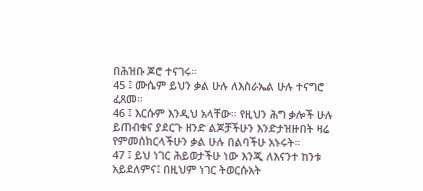በሕዝቡ ጆሮ ተናገሩ።
45 ፤ ሙሴም ይህን ቃል ሁሉ ለእስራኤል ሁሉ ተናግሮ ፈጸመ።
46 ፤ እርሱም እንዲህ አላቸው። የዚህን ሕግ ቃሎች ሁሉ ይጠብቁና ያደርጉ ዘንድ ልጆቻችሁን እንድታዝዙበት ዛሬ የምመሰክርላችሁን ቃል ሁሉ በልባችሁ አኑሩት።
47 ፤ ይህ ነገር ሕይወታችሁ ነው እንጂ ለእናንተ ከንቱ አይደለምና፤ በዚህም ነገር ትወርሱአት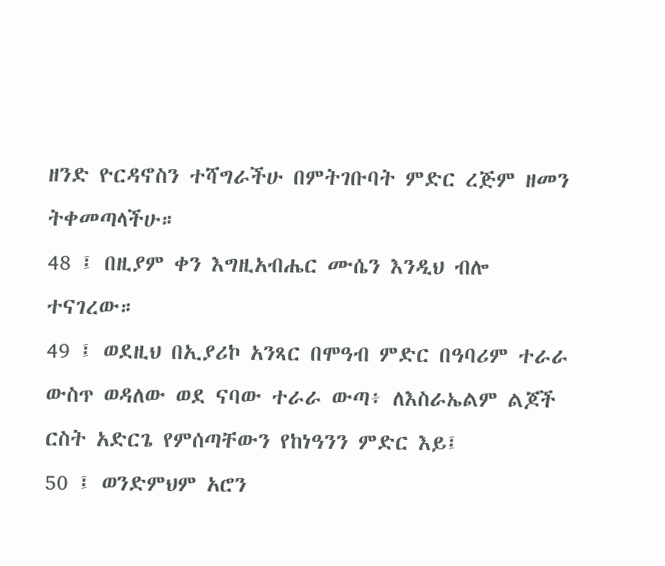ዘንድ ዮርዳኖስን ተሻግራችሁ በምትገቡባት ምድር ረጅም ዘመን ትቀመጣላችሁ።
48 ፤ በዚያም ቀን እግዚአብሔር ሙሴን እንዲህ ብሎ ተናገረው።
49 ፤ ወደዚህ በኢያሪኮ አንጻር በሞዓብ ምድር በዓባሪም ተራራ ውስጥ ወዳለው ወደ ናባው ተራራ ውጣ፥ ለእስራኤልም ልጆች ርስት አድርጌ የምሰጣቸውን የከነዓንን ምድር እይ፤
50 ፤ ወንድምህም አሮን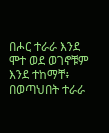በሖር ተራራ እንደ ሞተ ወደ ወገኖቹም እንደ ተከማቸ፥ በወጣህበት ተራራ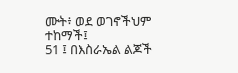ሙት፥ ወደ ወገኖችህም ተከማች፤
51 ፤ በእስራኤል ልጆች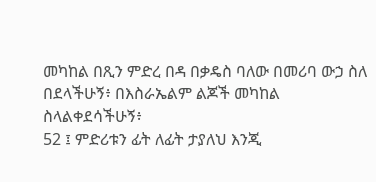መካከል በጺን ምድረ በዳ በቃዴስ ባለው በመሪባ ውኃ ስለ በደላችሁኝ፥ በእስራኤልም ልጆች መካከል ስላልቀደሳችሁኝ፥
52 ፤ ምድሪቱን ፊት ለፊት ታያለህ እንጂ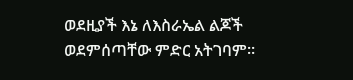ወደዚያች እኔ ለእስራኤል ልጆች ወደምሰጣቸው ምድር አትገባም።